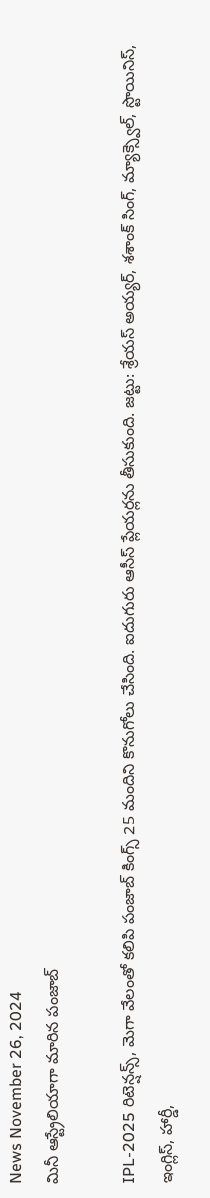News November 26, 2024
మినీ ఆస్ట్రేలియాగా మారిన పంజాబ్

IPL-2025 రిటెన్షన్స్, మెగా వేలంతో కలిపి పంజాబ్ కింగ్స్ 25 మందిని కొనుగోలు చేసింది. ఐదుగురు ఆసీస్ ప్లేయర్లను తీసుకుంది. జట్టు: శ్రేయస్ అయ్యర్, శశాంక్ సింగ్, మ్యాక్స్వెల్, స్టొయినిస్, ఇంగ్లిస్, హార్డీ,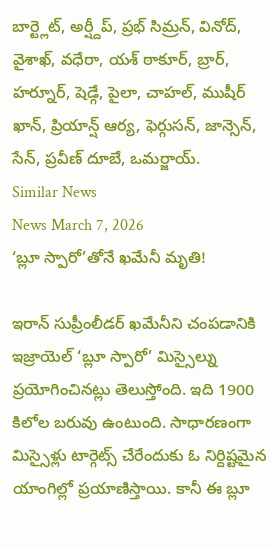బార్ట్లెట్, అర్ష్దీప్, ప్రభ్ సిమ్రన్, వినోద్, వైశాఖ్, వధేరా, యశ్ ఠాకూర్, బ్రార్, హర్నూర్, షెడ్గే, పైలా, చాహల్, ముషీర్ ఖాన్, ప్రియాన్ష్ ఆర్య, ఫెర్గుసన్, జాన్సెన్, సేన్, ప్రవీణ్ దూబే, ఒమర్జాయ్.
Similar News
News March 7, 2026
‘బ్లూ స్పారో’తోనే ఖమేనీ మృతి!

ఇరాన్ సుప్రీంలీడర్ ఖమేనీని చంపడానికి ఇజ్రాయెల్ ‘బ్లూ స్పారో’ మిస్సైల్ను ప్రయోగించినట్లు తెలుస్తోంది. ఇది 1900 కిలోల బరువు ఉంటుంది. సాధారణంగా మిస్సైళ్లు టార్గెట్స్ చేరేందుకు ఓ నిర్దిష్టమైన యాంగిల్లో ప్రయాణిస్తాయి. కానీ ఈ బ్లూ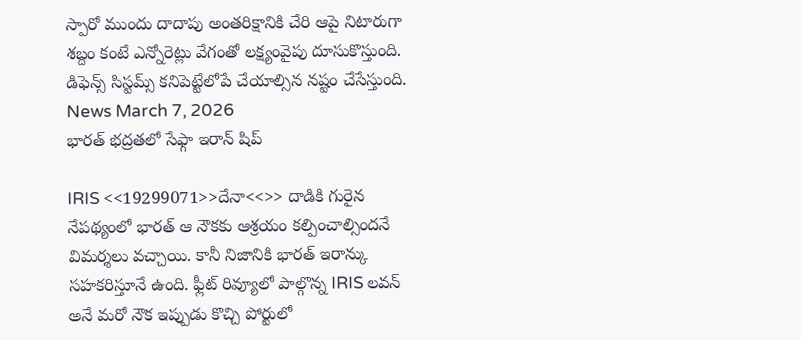స్పారో ముందు దాదాపు అంతరిక్షానికి చేరి ఆపై నిటారుగా శబ్దం కంటే ఎన్నోరెట్లు వేగంతో లక్ష్యంవైపు దూసుకొస్తుంది. డిఫెన్స్ సిస్టమ్స్ కనిపెట్టేలోపే చేయాల్సిన నష్టం చేసేస్తుంది.
News March 7, 2026
భారత్ భద్రతలో సేఫ్గా ఇరాన్ షిప్

IRIS <<19299071>>దేనా<<>> దాడికి గురైన నేపథ్యంలో భారత్ ఆ నౌకకు ఆశ్రయం కల్పించాల్సిందనే విమర్శలు వచ్చాయి. కానీ నిజానికి భారత్ ఇరాన్కు సహకరిస్తూనే ఉంది. ఫ్లీట్ రివ్యూలో పాల్గొన్న IRIS లవన్ అనే మరో నౌక ఇప్పుడు కొచ్చి పోర్టులో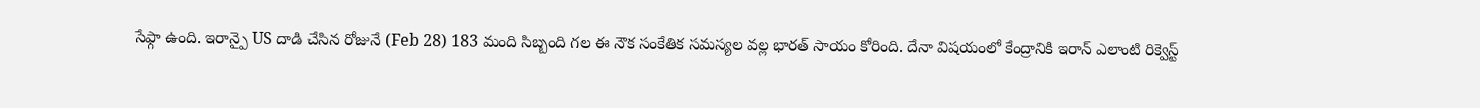సేఫ్గా ఉంది. ఇరాన్పై US దాడి చేసిన రోజునే (Feb 28) 183 మంది సిబ్బంది గల ఈ నౌక సంకేతిక సమస్యల వల్ల భారత్ సాయం కోరింది. దేనా విషయంలో కేంద్రానికి ఇరాన్ ఎలాంటి రిక్వెస్ట్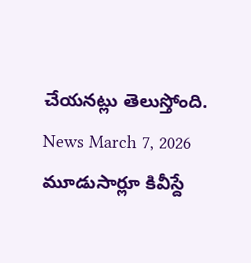చేయనట్లు తెలుస్తోంది.
News March 7, 2026
మూడుసార్లూ కివీస్దే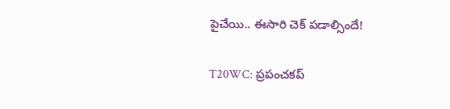పైచేయి.. ఈసారి చెక్ పడాల్సిందే!

T20WC: ప్రపంచకప్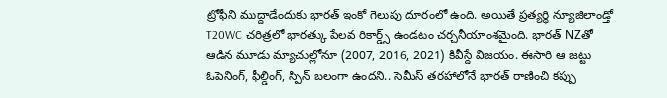ట్రోఫీని ముద్దాడేందుకు భారత్ ఇంకో గెలుపు దూరంలో ఉంది. అయితే ప్రత్యర్థి న్యూజిలాండ్తో T20WC చరిత్రలో భారత్కు పేలవ రికార్డ్స్ ఉండటం చర్చనీయాంశమైంది. భారత్ NZతో ఆడిన మూడు మ్యాచుల్లోనూ (2007, 2016, 2021) కివీస్దే విజయం. ఈసారి ఆ జట్టు ఓపెనింగ్, ఫీల్డింగ్, స్పిన్ బలంగా ఉందని.. సెమీస్ తరహాలోనే భారత్ రాణించి కప్పు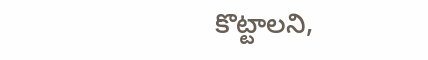కొట్టాలని,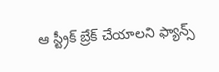ఆ స్ట్రీక్ బ్రేక్ చేయాలని ఫ్యాన్స్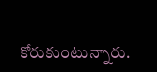కోరుకుంటున్నారు.